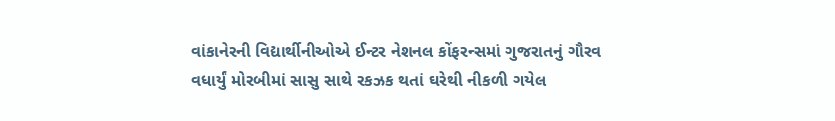વાંકાનેરની વિદ્યાર્થીનીઓએ ઈન્ટર નેશનલ કોંફરન્સમાં ગુજરાતનું ગૌરવ વધાર્યું મોરબીમાં સાસુ સાથે રકઝક થતાં ઘરેથી નીકળી ગયેલ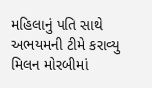મહિલાનું પતિ સાથે અભયમની ટીમે કરાવ્યુ મિલન મોરબીમાં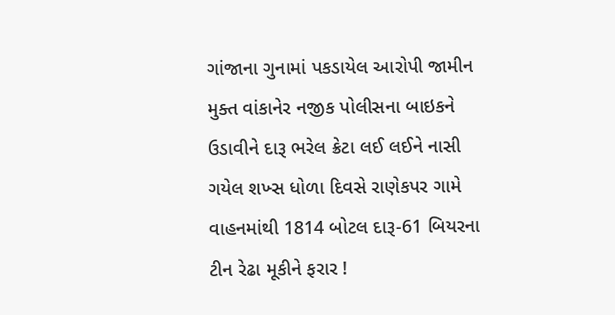ગાંજાના ગુનામાં પકડાયેલ આરોપી જામીન મુક્ત વાંકાનેર નજીક પોલીસના બાઇકને ઉડાવીને દારૂ ભરેલ ક્રેટા લઈ લઈને નાસી ગયેલ શખ્સ ધોળા દિવસે રાણેકપર ગામે વાહનમાંથી 1814 બોટલ દારૂ-61 બિયરના ટીન રેઢા મૂકીને ફરાર !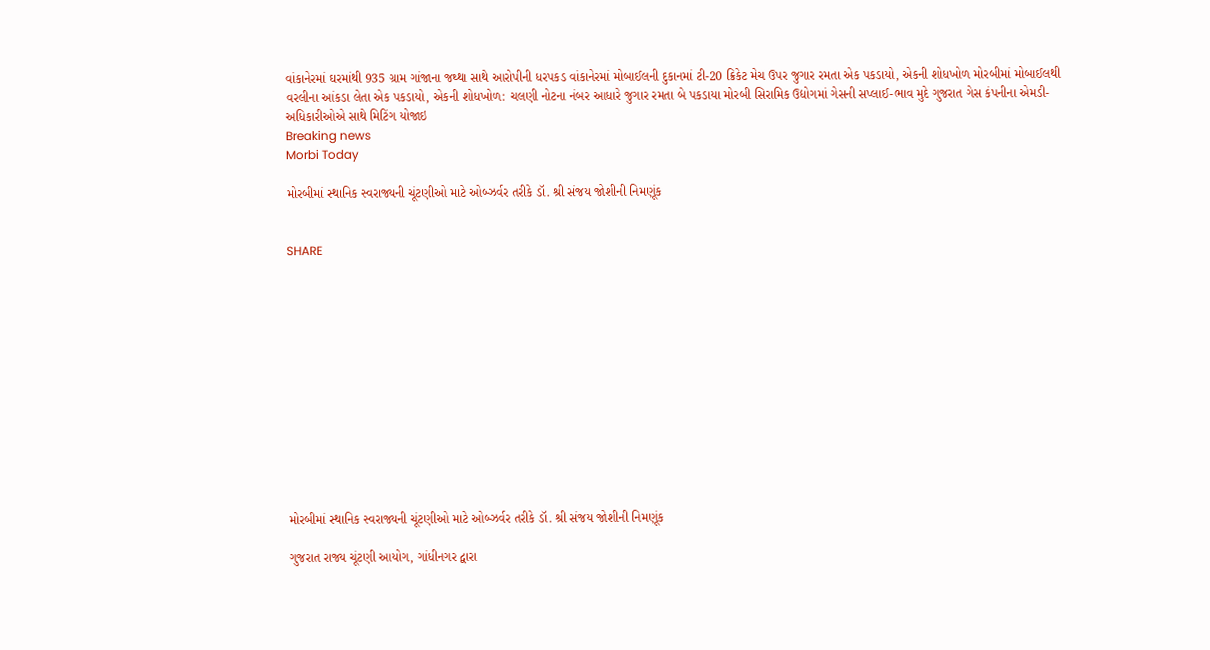વાંકાનેરમાં ઘરમાંથી 935 ગ્રામ ગાંજાના જથ્થા સાથે આરોપીની ધરપકડ વાંકાનેરમાં મોબાઈલની દુકાનમાં ટી-20 ક્રિકેટ મેચ ઉપર જુગાર રમતા એક પકડાયો, એકની શોધખોળ મોરબીમાં મોબાઈલથી વરલીના આંકડા લેતા એક પકડાયો, એકની શોધખોળ: ચલણી નોટના નંબર આધારે જુગાર રમતા બે પકડાયા મોરબી સિરામિક ઉદ્યોગમાં ગેસની સપ્લાઈ-ભાવ મુદે ગુજરાત ગેસ કંપનીના એમડી-અધિકારીઓએ સાથે મિટિંગ યોજાઇ
Breaking news
Morbi Today

મોરબીમાં સ્થાનિક સ્વરાજ્યની ચૂંટણીઓ માટે ઓબ્ઝર્વર તરીકે ડૉ. શ્રી સંજય જોશીની નિમણૂંક


SHARE













મોરબીમાં સ્થાનિક સ્વરાજ્યની ચૂંટણીઓ માટે ઓબ્ઝર્વર તરીકે ડૉ. શ્રી સંજય જોશીની નિમણૂંક

ગુજરાત રાજ્ય ચૂંટણી આયોગ, ગાંધીનગર દ્વારા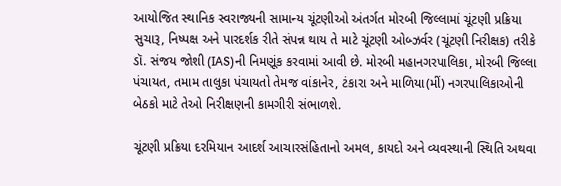આયોજિત સ્થાનિક સ્વરાજ્યની સામાન્ય ચૂંટણીઓ અંતર્ગત મોરબી જિલ્લામાં ચૂંટણી પ્રક્રિયા સુચારૂ, નિષ્પક્ષ અને પારદર્શક રીતે સંપન્ન થાય તે માટે ચૂંટણી ઓબ્ઝર્વર (ચૂંટણી નિરીક્ષક) તરીકે ડૉ. સંજય જોશી (IAS)ની નિમણૂંક કરવામાં આવી છે. મોરબી મહાનગરપાલિકા, મોરબી જિલ્લા પંચાયત, તમામ તાલુકા પંચાયતો તેમજ વાંકાનેર, ટંકારા અને માળિયા(મીં) નગરપાલિકાઓની બેઠકો માટે તેઓ નિરીક્ષણની કામગીરી સંભાળશે.

ચૂંટણી પ્રક્રિયા દરમિયાન આદર્શ આચારસંહિતાનો અમલ, કાયદો અને વ્યવસ્થાની સ્થિતિ અથવા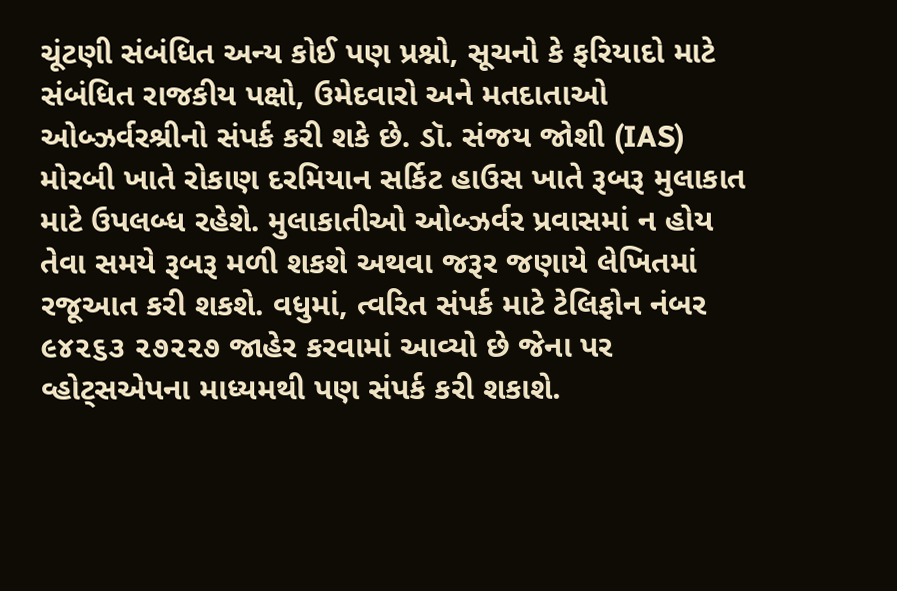ચૂંટણી સંબંધિત અન્ય કોઈ પણ પ્રશ્નો, સૂચનો કે ફરિયાદો માટે સંબંધિત રાજકીય પક્ષો, ઉમેદવારો અને મતદાતાઓ ઓબ્ઝર્વરશ્રીનો સંપર્ક કરી શકે છે. ડૉ. સંજય જોશી (IAS) મોરબી ખાતે રોકાણ દરમિયાન સર્કિટ હાઉસ ખાતે રૂબરૂ મુલાકાત માટે ઉપલબ્ધ રહેશે. મુલાકાતીઓ ઓબ્ઝર્વર પ્રવાસમાં ન હોય તેવા સમયે રૂબરૂ મળી શકશે અથવા જરૂર જણાયે લેખિતમાં રજૂઆત કરી શકશે. વધુમાં, ત્વરિત સંપર્ક માટે ટેલિફોન નંબર ૯૪૨૬૩ ૨૭૨૨૭ જાહેર કરવામાં આવ્યો છે જેના પર વ્હોટ્સએપના માધ્યમથી પણ સંપર્ક કરી શકાશે.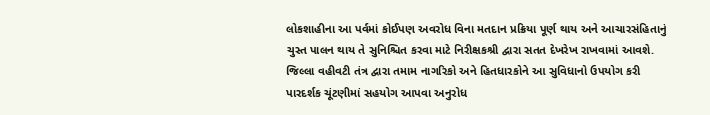લોકશાહીના આ પર્વમાં કોઈપણ અવરોધ વિના મતદાન પ્રક્રિયા પૂર્ણ થાય અને આચારસંહિતાનું ચુસ્ત પાલન થાય તે સુનિશ્ચિત કરવા માટે નિરીક્ષકશ્રી દ્વારા સતત દેખરેખ રાખવામાં આવશે. જિલ્લા વહીવટી તંત્ર દ્વારા તમામ નાગરિકો અને હિતધારકોને આ સુવિધાનો ઉપયોગ કરી પારદર્શક ચૂંટણીમાં સહયોગ આપવા અનુરોધ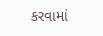કરવામાં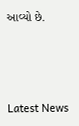આવ્યો છે.






Latest News